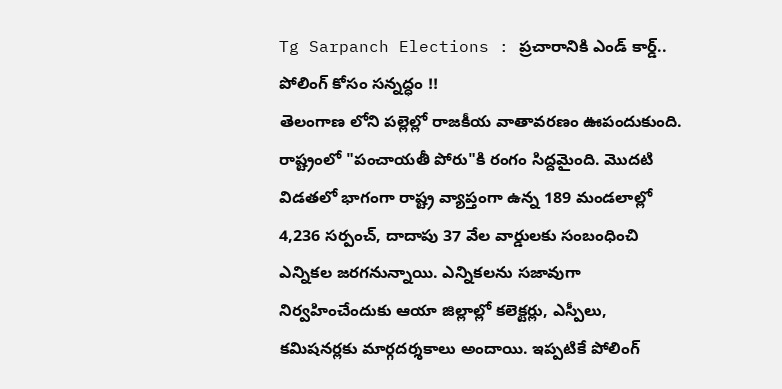Tg Sarpanch Elections : ప్రచారానికి ఎండ్ కార్డ్.. పోలింగ్ కోసం సన్నద్ధం !!
తెలంగాణ లోని పల్లెల్లో రాజకీయ వాతావరణం ఊపందుకుంది. రాష్ట్రంలో "పంచాయతీ పోరు"కి రంగం సిద్దమైంది. మొదటి విడతలో భాగంగా రాష్ట్ర వ్యాప్తంగా ఉన్న 189 మండలాల్లో 4,236 సర్పంచ్, దాదాపు 37 వేల వార్డులకు సంబంధించి ఎన్నికల జరగనున్నాయి. ఎన్నికలను సజావుగా నిర్వహించేందుకు ఆయా జిల్లాల్లో కలెక్టర్లు, ఎస్పీలు, కమిషనర్లకు మార్గదర్శకాలు అందాయి. ఇప్పటికే పోలింగ్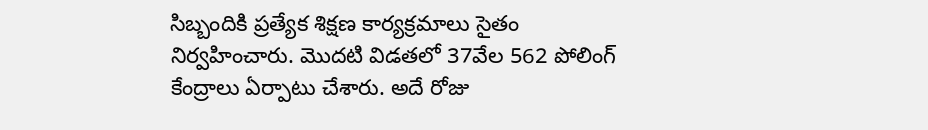సిబ్బందికి ప్రత్యేక శిక్షణ కార్యక్రమాలు సైతం నిర్వహించారు. మొదటి విడతలో 37వేల 562 పోలింగ్ కేంద్రాలు ఏర్పాటు చేశారు. అదే రోజు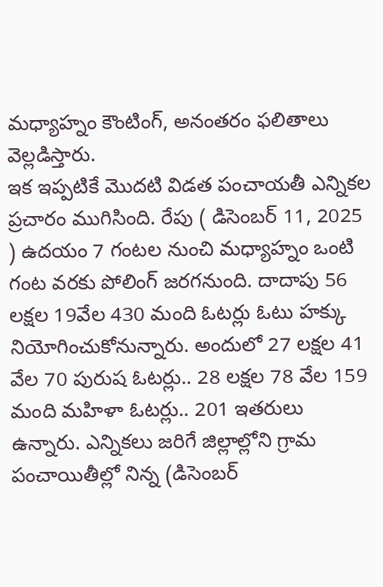మధ్యాహ్నం కౌంటింగ్, అనంతరం ఫలితాలు వెల్లడిస్తారు.
ఇక ఇప్పటికే మొదటి విడత పంచాయతీ ఎన్నికల ప్రచారం ముగిసింది. రేపు ( డిసెంబర్ 11, 2025 ) ఉదయం 7 గంటల నుంచి మధ్యాహ్నం ఒంటి గంట వరకు పోలింగ్ జరగనుంది. దాదాపు 56 లక్షల 19వేల 430 మంది ఓటర్లు ఓటు హక్కు నియోగించుకోనున్నారు. అందులో 27 లక్షల 41 వేల 70 పురుష ఓటర్లు.. 28 లక్షల 78 వేల 159 మంది మహిళా ఓటర్లు.. 201 ఇతరులు ఉన్నారు. ఎన్నికలు జరిగే జిల్లాల్లోని గ్రామ పంచాయితీల్లో నిన్న (డిసెంబర్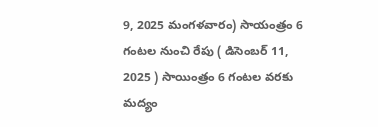9, 2025 మంగళవారం) సాయంత్రం 6 గంటల నుంచి రేపు ( డిసెంబర్ 11, 2025 ) సాయింత్రం 6 గంటల వరకు మద్యం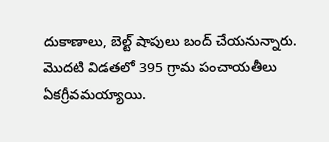దుకాణాలు, బెల్ట్ షాపులు బంద్ చేయనున్నారు. మొదటి విడతలో 395 గ్రామ పంచాయతీలు ఏకగ్రీవమయ్యాయి.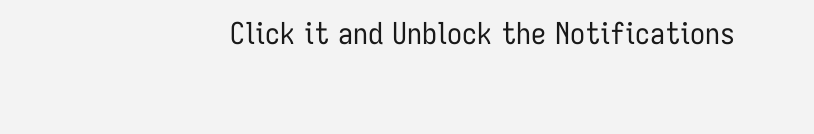Click it and Unblock the Notifications